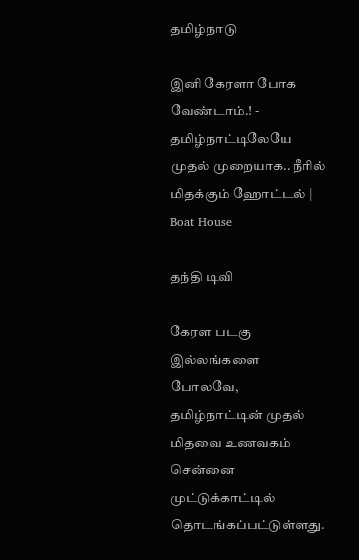தமிழ்நாடு

இனி கேரளா போக வேண்டாம்.! - தமிழ்நாட்டிலேயே முதல் முறையாக.. நீரில் மிதக்கும் ஹோட்டல் | Boat House

தந்தி டிவி

கேரள படகு இல்லங்களை போலவே, தமிழ்நாட்டின் முதல் மிதவை உணவகம் சென்னை முட்டுக்காட்டில் தொடங்கப்பட்டுள்ளது.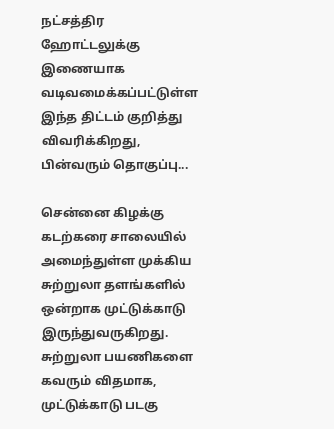நட்சத்திர ஹோட்டலுக்கு இணையாக வடிவமைக்கப்பட்டுள்ள இந்த திட்டம் குறித்து விவரிக்கிறது, பின்வரும் தொகுப்பு...

சென்னை கிழக்கு கடற்கரை சாலையில் அமைந்துள்ள முக்கிய சுற்றுலா தளங்களில் ஒன்றாக முட்டுக்காடு இருந்துவருகிறது. சுற்றுலா பயணிகளை கவரும் விதமாக, முட்டுக்காடு படகு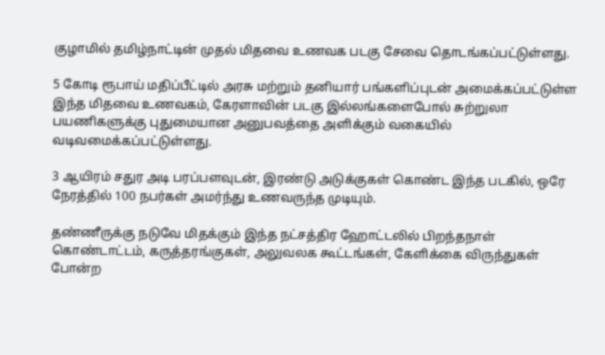குழாமில் தமிழ்நாட்டின் முதல் மிதவை உணவக படகு சேவை தொடங்கப்பட்டுள்ளது.

5 கோடி ரூபாய் மதிப்பீட்டில் அரசு மற்றும் தனியார் பங்களிப்புடன் அமைக்கப்பட்டுள்ள இந்த மிதவை உணவகம், கேரளாவின் படகு இல்லங்களைபோல் சுற்றுலா பயணிகளுக்கு புதுமையான அனுபவத்தை அளிக்கும் வகையில் வடிவமைக்கப்பட்டுள்ளது.

3 ஆயிரம் சதுர அடி பரப்பளவுடன், இரண்டு அடுக்குகள் கொண்ட இந்த படகில், ஒரே நேரத்தில் 100 நபர்கள் அமர்ந்து உணவருந்த முடியும்.

தண்ணீருக்கு நடுவே மிதக்கும் இந்த நட்சத்திர ஹோட்டலில் பிறந்தநாள் கொண்டாட்டம், கருத்தரங்குகள், அலுவலக கூட்டங்கள், கேளிக்கை விருந்துகள் போன்ற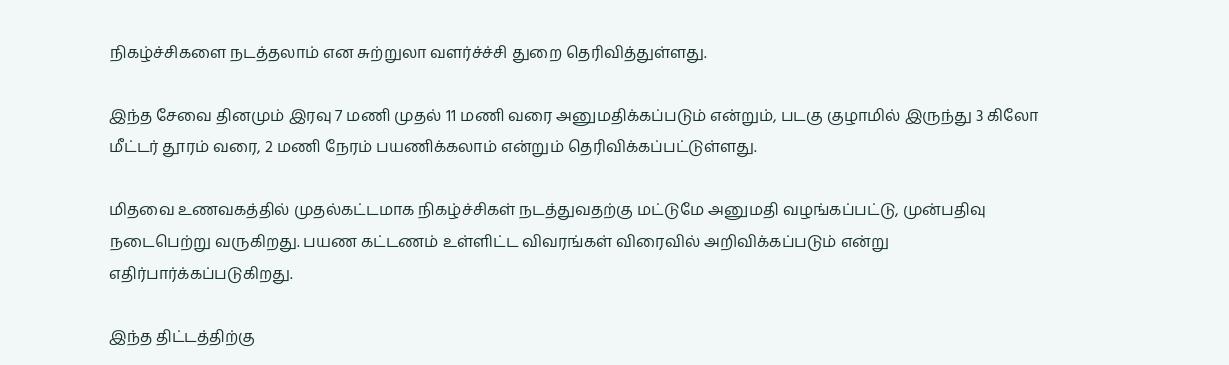நிகழ்ச்சிகளை நடத்தலாம் என சுற்றுலா வளர்ச்ச்சி துறை தெரிவித்துள்ளது.

இந்த சேவை தினமும் இரவு 7 மணி முதல் 11 மணி வரை அனுமதிக்கப்படும் என்றும், படகு குழாமில் இருந்து 3 கிலோ மீட்டர் தூரம் வரை, 2 மணி நேரம் பயணிக்கலாம் என்றும் தெரிவிக்கப்பட்டுள்ளது.

மிதவை உணவகத்தில் முதல்கட்டமாக நிகழ்ச்சிகள் நடத்துவதற்கு மட்டுமே அனுமதி வழங்கப்பட்டு, முன்பதிவு நடைபெற்று வருகிறது. பயண கட்டணம் உள்ளிட்ட விவரங்கள் விரைவில் அறிவிக்கப்படும் என்று எதிர்பார்க்கப்படுகிறது.

இந்த திட்டத்திற்கு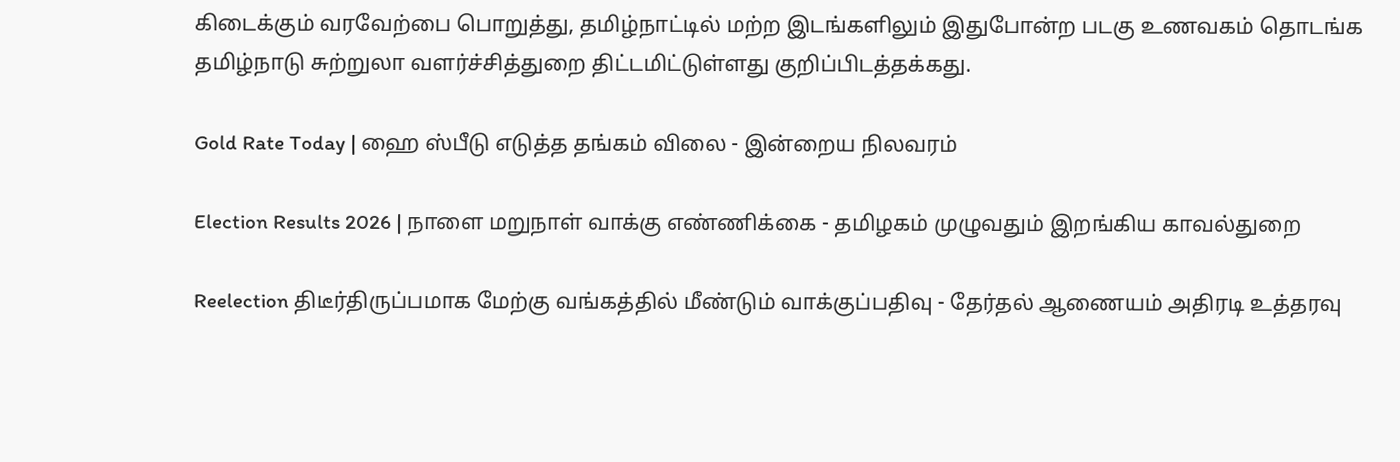கிடைக்கும் வரவேற்பை பொறுத்து, தமிழ்நாட்டில் மற்ற இடங்களிலும் இதுபோன்ற படகு உணவகம் தொடங்க தமிழ்நாடு சுற்றுலா வளர்ச்சித்துறை திட்டமிட்டுள்ளது குறிப்பிடத்தக்கது.

Gold Rate Today | ஹை ஸ்பீடு எடுத்த தங்கம் விலை - இன்றைய நிலவரம்

Election Results 2026 | நாளை மறுநாள் வாக்கு எண்ணிக்கை - தமிழகம் முழுவதும் இறங்கிய காவல்துறை

Reelection திடீர்திருப்பமாக மேற்கு வங்கத்தில் மீண்டும் வாக்குப்பதிவு - தேர்தல் ஆணையம் அதிரடி உத்தரவு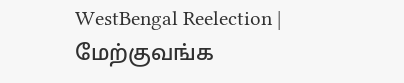WestBengal Reelection | மேற்குவங்க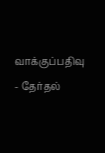வாக்குப்பதிவு - தேர்தல்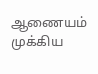ஆணையம் முக்கிய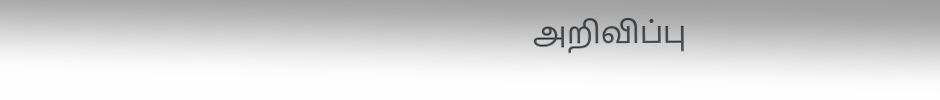அறிவிப்பு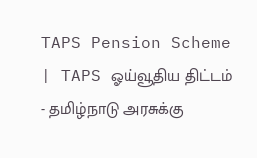TAPS Pension Scheme | TAPS ஓய்வூதிய திட்டம் - தமிழ்நாடு அரசுக்கு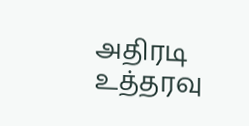அதிரடி உத்தரவு